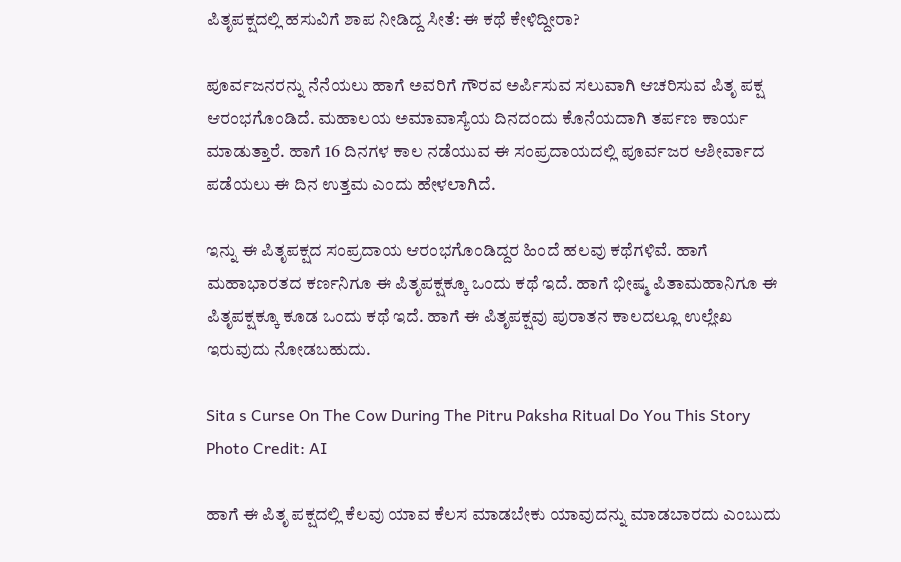ಪಿತೃಪಕ್ಷದಲ್ಲಿ ಹಸುವಿಗೆ ಶಾಪ ನೀಡಿದ್ದ ಸೀತೆ: ಈ ಕಥೆ ಕೇಳಿದ್ದೀರಾ?

ಪೂರ್ವಜನರನ್ನು ನೆನೆಯಲು ಹಾಗೆ ಅವರಿಗೆ ಗೌರವ ಅರ್ಪಿಸುವ ಸಲುವಾಗಿ ಆಚರಿಸುವ ಪಿತೃ ಪಕ್ಷ ಆರಂಭಗೊಂಡಿದೆ. ಮಹಾಲಯ ಅಮಾವಾಸ್ಯೆಯ ದಿನದಂದು ಕೊನೆಯದಾಗಿ ತರ್ಪಣ ಕಾರ್ಯ ಮಾಡುತ್ತಾರೆ. ಹಾಗೆ 16 ದಿನಗಳ ಕಾಲ ನಡೆಯುವ ಈ ಸಂಪ್ರದಾಯದಲ್ಲಿ ಪೂರ್ವಜರ ಆಶೀರ್ವಾದ ಪಡೆಯಲು ಈ ದಿನ ಉತ್ತಮ ಎಂದು ಹೇಳಲಾಗಿದೆ.

ಇನ್ನು ಈ ಪಿತೃಪಕ್ಷದ ಸಂಪ್ರದಾಯ ಆರಂಭಗೊಂಡಿದ್ದರ ಹಿಂದೆ ಹಲವು ಕಥೆಗಳಿವೆ. ಹಾಗೆ ಮಹಾಭಾರತದ ಕರ್ಣನಿಗೂ ಈ ಪಿತೃಪಕ್ಷಕ್ಕೂ ಒಂದು ಕಥೆ ಇದೆ. ಹಾಗೆ ಭೀಷ್ಮ ಪಿತಾಮಹಾನಿಗೂ ಈ ಪಿತೃಪಕ್ಷಕ್ಕೂ ಕೂಡ ಒಂದು ಕಥೆ ಇದೆ. ಹಾಗೆ ಈ ಪಿತೃಪಕ್ಷವು ಪುರಾತನ ಕಾಲದಲ್ಲೂ ಉಲ್ಲೇಖ ಇರುವುದು ನೋಡಬಹುದು.

Sita s Curse On The Cow During The Pitru Paksha Ritual Do You This Story
Photo Credit: AI

ಹಾಗೆ ಈ ಪಿತೃ ಪಕ್ಷದಲ್ಲಿ ಕೆಲವು ಯಾವ ಕೆಲಸ ಮಾಡಬೇಕು ಯಾವುದನ್ನು ಮಾಡಬಾರದು ಎಂಬುದು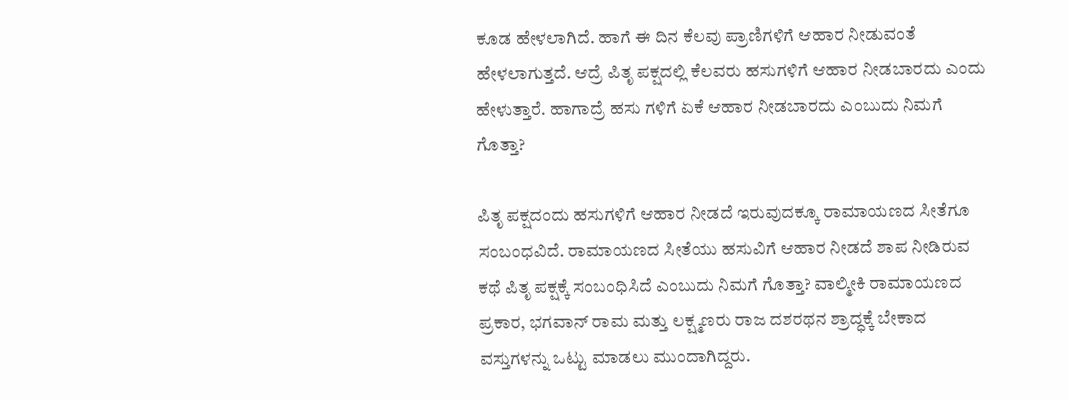ಕೂಡ ಹೇಳಲಾಗಿದೆ. ಹಾಗೆ ಈ ದಿನ ಕೆಲವು ಪ್ರಾಣಿಗಳಿಗೆ ಆಹಾರ ನೀಡುವಂತೆ ಹೇಳಲಾಗುತ್ತದೆ. ಆದ್ರೆ ಪಿತೃ ಪಕ್ಷದಲ್ಲಿ ಕೆಲವರು ಹಸುಗಳಿಗೆ ಆಹಾರ ನೀಡಬಾರದು ಎಂದು ಹೇಳುತ್ತಾರೆ. ಹಾಗಾದ್ರೆ ಹಸು ಗಳಿಗೆ ಏಕೆ ಆಹಾರ ನೀಡಬಾರದು ಎಂಬುದು ನಿಮಗೆ ಗೊತ್ತಾ?

ಪಿತೃ ಪಕ್ಷದಂದು ಹಸುಗಳಿಗೆ ಆಹಾರ ನೀಡದೆ ಇರುವುದಕ್ಕೂ ರಾಮಾಯಣದ ಸೀತೆಗೂ ಸಂಬಂಧವಿದೆ. ರಾಮಾಯಣದ ಸೀತೆಯು ಹಸುವಿಗೆ ಆಹಾರ ನೀಡದೆ ಶಾಪ ನೀಡಿರುವ ಕಥೆ ಪಿತೃ ಪಕ್ಷಕ್ಕೆ ಸಂಬಂಧಿಸಿದೆ ಎಂಬುದು ನಿಮಗೆ ಗೊತ್ತಾ? ವಾಲ್ಮೀಕಿ ರಾಮಾಯಣದ ಪ್ರಕಾರ, ಭಗವಾನ್ ರಾಮ ಮತ್ತು ಲಕ್ಷ್ಮಣರು ರಾಜ ದಶರಥನ ಶ್ರಾದ್ಧಕ್ಕೆ ಬೇಕಾದ ವಸ್ತುಗಳನ್ನು ಒಟ್ಟು ಮಾಡಲು ಮುಂದಾಗಿದ್ದರು.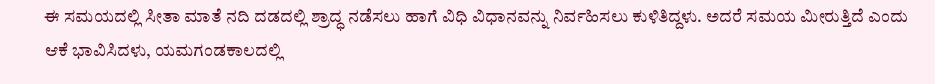ಈ ಸಮಯದಲ್ಲಿ ಸೀತಾ ಮಾತೆ ನದಿ ದಡದಲ್ಲಿ ಶ್ರಾದ್ಧ ನಡೆಸಲು ಹಾಗೆ ವಿಧಿ ವಿಧಾನವನ್ನು ನಿರ್ವಹಿಸಲು ಕುಳಿತಿದ್ದಳು. ಅದರೆ ಸಮಯ ಮೀರುತ್ತಿದೆ ಎಂದು ಆಕೆ ಭಾವಿಸಿದಳು, ಯಮಗಂಡಕಾಲದಲ್ಲಿ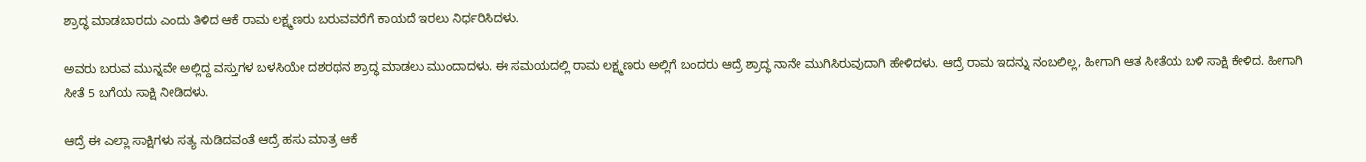ಶ್ರಾದ್ಧ ಮಾಡಬಾರದು ಎಂದು ತಿಳಿದ ಆಕೆ ರಾಮ ಲಕ್ಷ್ಮಣರು ಬರುವವರೆಗೆ ಕಾಯದೆ ಇರಲು ನಿರ್ಧರಿಸಿದಳು.

ಅವರು ಬರುವ ಮುನ್ನವೇ ಅಲ್ಲಿದ್ದ ವಸ್ತುಗಳ ಬಳಸಿಯೇ ದಶರಥನ ಶ್ರಾದ್ಧ ಮಾಡಲು ಮುಂದಾದಳು. ಈ ಸಮಯದಲ್ಲಿ ರಾಮ ಲಕ್ಷ್ಮಣರು ಅಲ್ಲಿಗೆ ಬಂದರು ಆದ್ರೆ ಶ್ರಾದ್ಧ ನಾನೇ ಮುಗಿಸಿರುವುದಾಗಿ ಹೇಳಿದಳು. ಆದ್ರೆ ರಾಮ ಇದನ್ನು ನಂಬಲಿಲ್ಲ, ಹೀಗಾಗಿ ಆತ ಸೀತೆಯ ಬಳಿ ಸಾಕ್ಷಿ ಕೇಳಿದ. ಹೀಗಾಗಿ ಸೀತೆ 5 ಬಗೆಯ ಸಾಕ್ಷಿ ನೀಡಿದಳು.

ಆದ್ರೆ ಈ ಎಲ್ಲಾ ಸಾಕ್ಷಿಗಳು ಸತ್ಯ ನುಡಿದವಂತೆ ಆದ್ರೆ ಹಸು ಮಾತ್ರ ಆಕೆ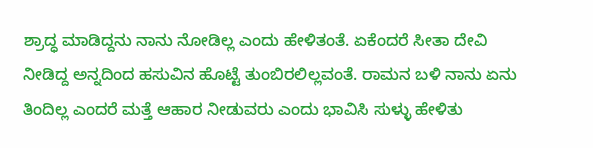ಶ್ರಾದ್ಧ ಮಾಡಿದ್ದನು ನಾನು ನೋಡಿಲ್ಲ ಎಂದು ಹೇಳಿತಂತೆ. ಏಕೆಂದರೆ ಸೀತಾ ದೇವಿ ನೀಡಿದ್ದ ಅನ್ನದಿಂದ ಹಸುವಿನ ಹೊಟ್ಟೆ ತುಂಬಿರಲಿಲ್ಲವಂತೆ. ರಾಮನ ಬಳಿ ನಾನು ಏನು ತಿಂದಿಲ್ಲ ಎಂದರೆ ಮತ್ತೆ ಆಹಾರ ನೀಡುವರು ಎಂದು ಭಾವಿಸಿ ಸುಳ್ಳು ಹೇಳಿತು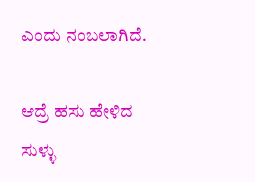ಎಂದು ನಂಬಲಾಗಿದೆ.

ಆದ್ರೆ ಹಸು ಹೇಳಿದ ಸುಳ್ಳು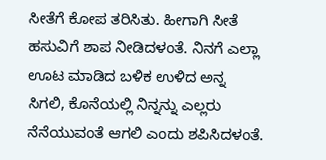ಸೀತೆಗೆ ಕೋಪ ತರಿಸಿತು. ಹೀಗಾಗಿ ಸೀತೆ ಹಸುವಿಗೆ ಶಾಪ ನೀಡಿದಳಂತೆ. ನಿನಗೆ ಎಲ್ಲಾ ಊಟ ಮಾಡಿದ ಬಳಿಕ ಉಳಿದ ಅನ್ನ ಸಿಗಲಿ, ಕೊನೆಯಲ್ಲಿ ನಿನ್ನನ್ನು ಎಲ್ಲರು ನೆನೆಯುವಂತೆ ಆಗಲಿ ಎಂದು ಶಪಿಸಿದಳಂತೆ.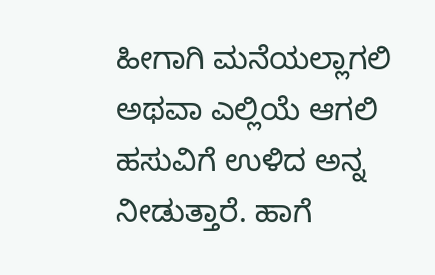ಹೀಗಾಗಿ ಮನೆಯಲ್ಲಾಗಲಿ ಅಥವಾ ಎಲ್ಲಿಯೆ ಆಗಲಿ ಹಸುವಿಗೆ ಉಳಿದ ಅನ್ನ ನೀಡುತ್ತಾರೆ. ಹಾಗೆ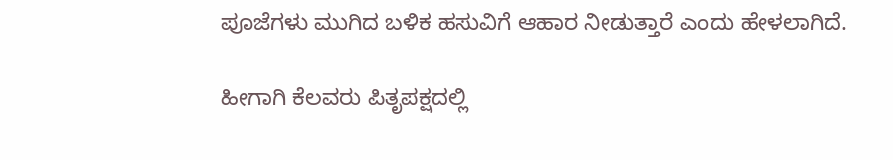ಪೂಜೆಗಳು ಮುಗಿದ ಬಳಿಕ ಹಸುವಿಗೆ ಆಹಾರ ನೀಡುತ್ತಾರೆ ಎಂದು ಹೇಳಲಾಗಿದೆ.

ಹೀಗಾಗಿ ಕೆಲವರು ಪಿತೃಪಕ್ಷದಲ್ಲಿ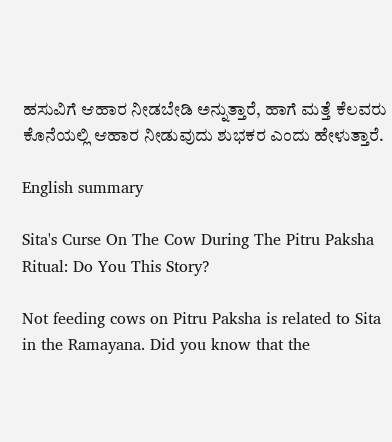ಹಸುವಿಗೆ ಆಹಾರ ನೀಡಬೇಡಿ ಅನ್ನುತ್ತಾರೆ, ಹಾಗೆ ಮತ್ತೆ ಕೆಲವರು ಕೊನೆಯಲ್ಲಿ ಆಹಾರ ನೀಡುವುದು ಶುಭಕರ ಎಂದು ಹೇಳುತ್ತಾರೆ.

English summary

Sita's Curse On The Cow During The Pitru Paksha Ritual: Do You This Story?

Not feeding cows on Pitru Paksha is related to Sita in the Ramayana. Did you know that the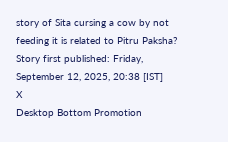story of Sita cursing a cow by not feeding it is related to Pitru Paksha?
Story first published: Friday, September 12, 2025, 20:38 [IST]
X
Desktop Bottom Promotion